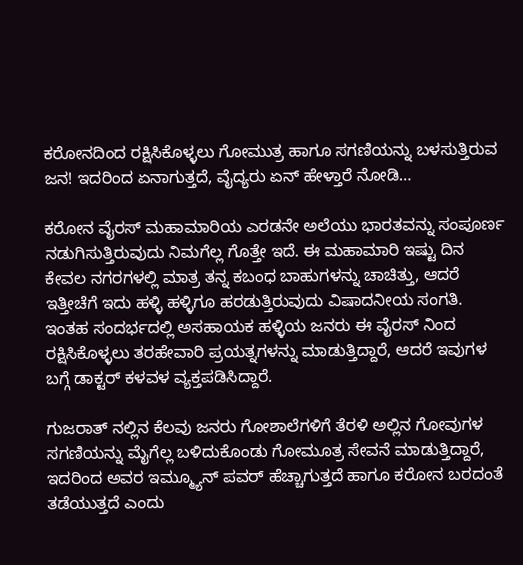ಕರೋನದಿಂದ ರಕ್ಷಿಸಿಕೊಳ್ಳಲು ಗೋಮುತ್ರ ಹಾಗೂ ಸಗಣಿಯನ್ನು ಬಳಸುತ್ತಿರುವ ಜನ! ಇದರಿಂದ ಏನಾಗುತ್ತದೆ, ವೈದ್ಯರು ಏನ್ ಹೇಳ್ತಾರೆ ನೋಡಿ…

ಕರೋನ ವೈರಸ್ ಮಹಾಮಾರಿಯ ಎರಡನೇ ಅಲೆಯು ಭಾರತವನ್ನು ಸಂಪೂರ್ಣ ನಡುಗಿಸುತ್ತಿರುವುದು ನಿಮಗೆಲ್ಲ ಗೊತ್ತೇ ಇದೆ. ಈ ಮಹಾಮಾರಿ ಇಷ್ಟು ದಿನ ಕೇವಲ ನಗರಗಳಲ್ಲಿ ಮಾತ್ರ ತನ್ನ ಕಬಂಧ ಬಾಹುಗಳನ್ನು ಚಾಚಿತ್ತು, ಆದರೆ ಇತ್ತೀಚೆಗೆ ಇದು ಹಳ್ಳಿ ಹಳ್ಳಿಗೂ ಹರಡುತ್ತಿರುವುದು ವಿಷಾದನೀಯ ಸಂಗತಿ. ಇಂತಹ ಸಂದರ್ಭದಲ್ಲಿ ಅಸಹಾಯಕ ಹಳ್ಳಿಯ ಜನರು ಈ ವೈರಸ್ ನಿಂದ ರಕ್ಷಿಸಿಕೊಳ್ಳಲು ತರಹೇವಾರಿ ಪ್ರಯತ್ನಗಳನ್ನು ಮಾಡುತ್ತಿದ್ದಾರೆ, ಆದರೆ ಇವುಗಳ ಬಗ್ಗೆ ಡಾಕ್ಟರ್ ಕಳವಳ ವ್ಯಕ್ತಪಡಿಸಿದ್ದಾರೆ.

ಗುಜರಾತ್ ನಲ್ಲಿನ ಕೆಲವು ಜನರು ಗೋಶಾಲೆಗಳಿಗೆ ತೆರಳಿ ಅಲ್ಲಿನ ಗೋವುಗಳ ಸಗಣಿಯನ್ನು ಮೈಗೆಲ್ಲ ಬಳಿದುಕೊಂಡು ಗೋಮೂತ್ರ ಸೇವನೆ ಮಾಡುತ್ತಿದ್ದಾರೆ, ಇದರಿಂದ ಅವರ ಇಮ್ಮ್ಯೂನ್ ಪವರ್ ಹೆಚ್ಚಾಗುತ್ತದೆ ಹಾಗೂ ಕರೋನ ಬರದಂತೆ ತಡೆಯುತ್ತದೆ ಎಂದು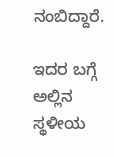ನಂಬಿದ್ದಾರೆ.

ಇದರ ಬಗ್ಗೆ ಅಲ್ಲಿನ ಸ್ಥಳೀಯ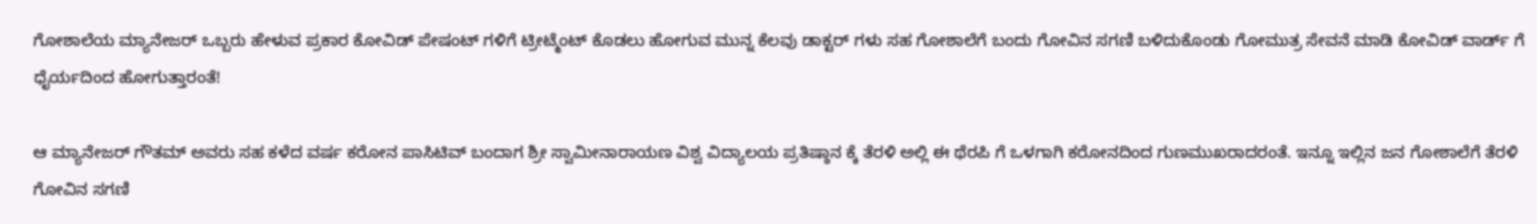ಗೋಶಾಲೆಯ ಮ್ಯಾನೇಜರ್ ಒಬ್ಬರು ಹೇಳುವ ಪ್ರಕಾರ ಕೋವಿಡ್ ಪೇಷಂಟ್ ಗಳಿಗೆ ಟ್ರೀಟ್ಮೆಂಟ್ ಕೊಡಲು ಹೋಗುವ ಮುನ್ನ ಕೆಲವು ಡಾಕ್ಟರ್ ಗಳು ಸಹ ಗೋಶಾಲೆಗೆ ಬಂದು ಗೋವಿನ ಸಗಣಿ ಬಳಿದುಕೊಂಡು ಗೋಮುತ್ರ ಸೇವನೆ ಮಾಡಿ ಕೋವಿಡ್ ವಾರ್ಡ್ ಗೆ ಧೈರ್ಯದಿಂದ ಹೋಗುತ್ತಾರಂತೆ!

ಆ ಮ್ಯಾನೇಜರ್ ಗೌತಮ್ ಅವರು ಸಹ ಕಳೆದ ವರ್ಷ ಕರೋನ ಪಾಸಿಟಿವ್ ಬಂದಾಗ ಶ್ರೀ ಸ್ವಾಮೀನಾರಾಯಣ ವಿಶ್ವ ವಿದ್ಯಾಲಯ ಪ್ರತಿಷ್ಠಾನ ಕ್ಕೆ ತೆರಳಿ ಅಲ್ಲಿ ಈ ಥೆರಪಿ ಗೆ ಒಳಗಾಗಿ ಕರೋನದಿಂದ ಗುಣಮುಖರಾದರಂತೆ. ಇನ್ನೂ ಇಲ್ಲಿನ ಜನ ಗೋಶಾಲೆಗೆ ತೆರಳಿ ಗೋವಿನ ಸಗಣಿ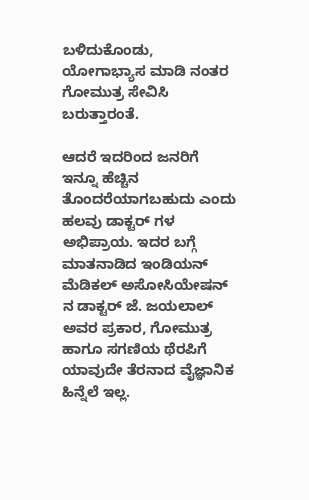ಬಳಿದುಕೊಂಡು, ಯೋಗಾಭ್ಯಾಸ ಮಾಡಿ ನಂತರ ಗೋಮುತ್ರ ಸೇವಿಸಿ ಬರುತ್ತಾರಂತೆ.

ಆದರೆ ಇದರಿಂದ ಜನರಿಗೆ ಇನ್ನೂ ಹೆಚ್ಚಿನ ತೊಂದರೆಯಾಗಬಹುದು ಎಂದು ಹಲವು ಡಾಕ್ಟರ್ ಗಳ ಅಭಿಪ್ರಾಯ. ಇದರ ಬಗ್ಗೆ ಮಾತನಾಡಿದ ಇಂಡಿಯನ್ ಮೆಡಿಕಲ್ ಅಸೋಸಿಯೇಷನ್ ನ ಡಾಕ್ಟರ್ ಜೆ. ಜಯಲಾಲ್ ಅವರ ಪ್ರಕಾರ, ಗೋಮುತ್ರ ಹಾಗೂ ಸಗಣಿಯ ಥೆರಪಿಗೆ ಯಾವುದೇ ತೆರನಾದ ವೈಜ್ಞಾನಿಕ ಹಿನ್ನೆಲೆ ಇಲ್ಲ.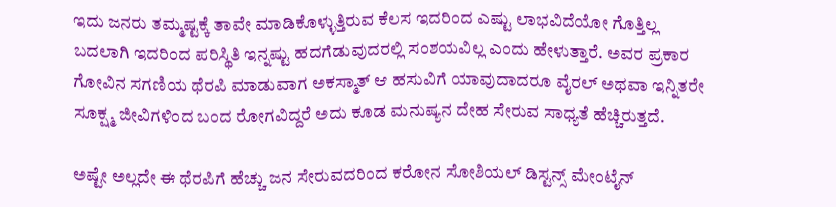ಇದು ಜನರು ತಮ್ಮಷ್ಟಕ್ಕೆ ತಾವೇ ಮಾಡಿಕೊಳ್ಳುತ್ತಿರುವ ಕೆಲಸ ಇದರಿಂದ ಎಷ್ಟು ಲಾಭವಿದೆಯೋ ಗೊತ್ತಿಲ್ಲ ಬದಲಾಗಿ ಇದರಿಂದ ಪರಿಸ್ಥಿತಿ ಇನ್ನಷ್ಟು ಹದಗೆಡುವುದರಲ್ಲಿ ಸಂಶಯವಿಲ್ಲ ಎಂದು ಹೇಳುತ್ತಾರೆ. ಅವರ ಪ್ರಕಾರ ಗೋವಿನ ಸಗಣಿಯ ಥೆರಪಿ ಮಾಡುವಾಗ ಅಕಸ್ಮಾತ್ ಆ ಹಸುವಿಗೆ ಯಾವುದಾದರೂ ವೈರಲ್ ಅಥವಾ ಇನ್ನಿತರೇ ಸೂಕ್ಷ್ಮ ಜೀವಿಗಳಿಂದ ಬಂದ ರೋಗವಿದ್ದರೆ ಅದು ಕೂಡ ಮನುಷ್ಯನ ದೇಹ ಸೇರುವ ಸಾಧ್ಯತೆ ಹೆಚ್ಚಿರುತ್ತದೆ.

ಅಷ್ಟೇ ಅಲ್ಲದೇ ಈ ಥೆರಪಿಗೆ ಹೆಚ್ಚು ಜನ ಸೇರುವದರಿಂದ ಕರೋನ ಸೋಶಿಯಲ್ ಡಿಸ್ಟನ್ಸ್ ಮೇಂಟೈನ್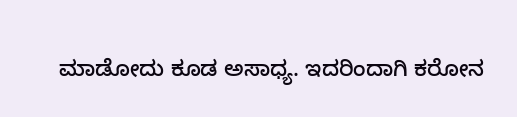ಮಾಡೋದು ಕೂಡ ಅಸಾಧ್ಯ. ಇದರಿಂದಾಗಿ ಕರೋನ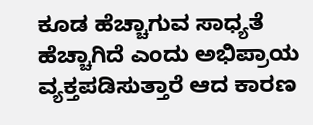ಕೂಡ ಹೆಚ್ಚಾಗುವ ಸಾಧ್ಯತೆ ಹೆಚ್ಚಾಗಿದೆ ಎಂದು ಅಭಿಪ್ರಾಯ ವ್ಯಕ್ತಪಡಿಸುತ್ತಾರೆ ಆದ ಕಾರಣ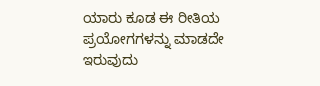ಯಾರು ಕೂಡ ಈ ರೀತಿಯ ಪ್ರಯೋಗಗಳನ್ನು ಮಾಡದೇ ಇರುವುದು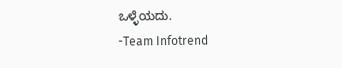ಒಳ್ಳೆಯದು.
-Team Infotrend